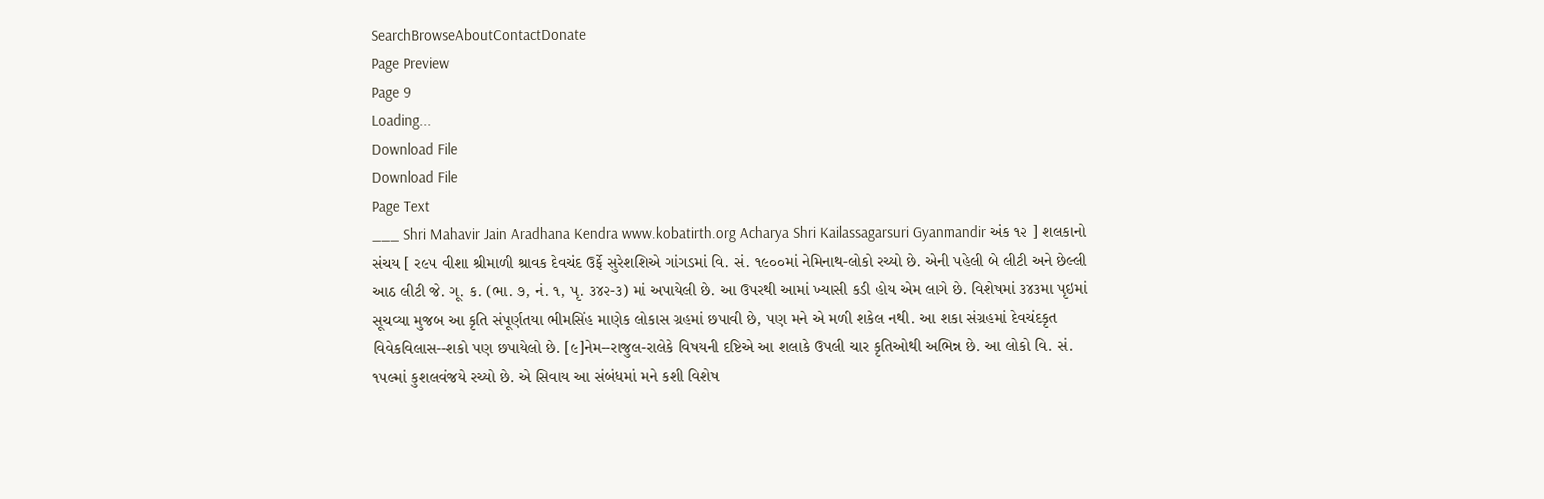SearchBrowseAboutContactDonate
Page Preview
Page 9
Loading...
Download File
Download File
Page Text
___ Shri Mahavir Jain Aradhana Kendra www.kobatirth.org Acharya Shri Kailassagarsuri Gyanmandir અંક ૧૨ ] શલકાનો સંચય [ ર૯૫ વીશા શ્રીમાળી શ્રાવક દેવચંદ ઉર્ફે સુરેશશિએ ગાંગડમાં વિ. સં. ૧૯૦૦માં નેમિનાથ-લોકો રચ્યો છે. એની પહેલી બે લીટી અને છેલ્લી આઠ લીટી જે. ગૂ. ક. (ભા. ૭, નં. ૧, પૃ. ૩૪૨-૩) માં અપાયેલી છે. આ ઉપરથી આમાં ખ્યાસી કડી હોય એમ લાગે છે. વિશેષમાં ૩૪૩મા પૃઇમાં સૂચવ્યા મુજબ આ કૃતિ સંપૂર્ણતયા ભીમસિંહ માણેક લોકાસ ગ્રહમાં છપાવી છે, પણ મને એ મળી શકેલ નથી. આ શકા સંગ્રહમાં દેવચંદકૃત વિવેકવિલાસ--શકો પણ છપાયેલો છે. [૯]નેમ--રાજુલ-રાલેકે વિષયની દષ્ટિએ આ શલાકે ઉપલી ચાર કૃતિઓથી અભિન્ન છે. આ લોકો વિ. સં. ૧૫લ્માં કુશલવંજયે રચ્યો છે. એ સિવાય આ સંબંધમાં મને કશી વિશેષ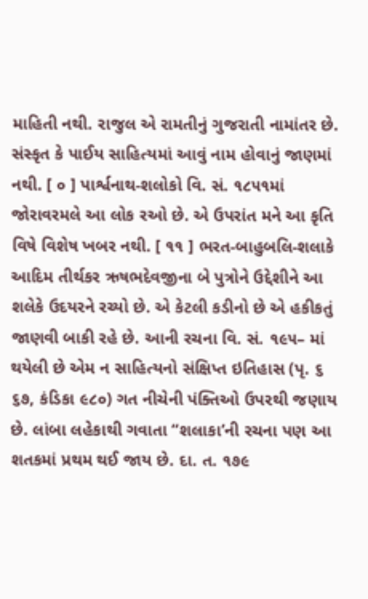માહિતી નથી. રાજુલ એ રામતીનું ગુજરાતી નામાંતર છે. સંસ્કૃત કે પાઈય સાહિત્યમાં આવું નામ હોવાનું જાણમાં નથી. [ ૦ ] પાર્શ્વનાથ-શલોકો વિ. સં. ૧૮૫૧માં જોરાવરમલે આ લોક રઓ છે. એ ઉપરાંત મને આ કૃતિ વિષે વિશેષ ખબર નથી. [ ૧૧ ] ભરત-બાહુબલિ-શલાકે આદિમ તીર્થકર ઋષભદેવજીના બે પુત્રોને ઉદ્દેશીને આ શલેકે ઉદયરને રચ્યો છે. એ કેટલી કડીનો છે એ હકીકતું જાણવી બાકી રહે છે. આની રચના વિ. સં. ૧૯૫– માં થયેલી છે એમ ન સાહિત્યનો સંક્ષિપ્ત ઇતિહાસ (પૃ. ૬ ૬૭, કંડિકા ૯૮૦) ગત નીચેની પંક્તિઓ ઉપરથી જણાય છે. લાંબા લહેકાથી ગવાતા “શલાકા’ની રચના પણ આ શતકમાં પ્રથમ થઈ જાય છે. દા. ત. ૧૭૯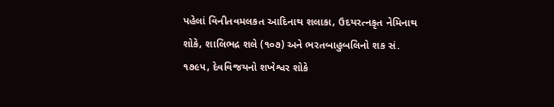પહેલાં વિનીતવમલકત આદિનાથ શલાકા, ઉદયરત્નકૃત નેમિનાથ શોકે, શાલિભદ્ર શલે (૧૦૭) અને ભરતબાહુબલિનો શક સં. ૧૭૯૫, દેવવિજયનો શખેશ્વર શોકે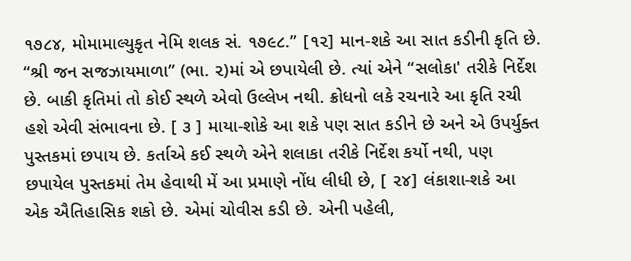૧૭૮૪, મોમામાલ્યુકૃત નેમિ શલક સં. ૧૭૯૮.” [૧૨] માન-શકે આ સાત કડીની કૃતિ છે. “શ્રી જન સજઝાયમાળા” (ભા. ૨)માં એ છપાયેલી છે. ત્યાં એને “સલોકા' તરીકે નિર્દેશ છે. બાકી કૃતિમાં તો કોઈ સ્થળે એવો ઉલ્લેખ નથી. ક્રોધનો લકે રચનારે આ કૃતિ રચી હશે એવી સંભાવના છે. [ ૩ ] માયા-શોકે આ શકે પણ સાત કડીને છે અને એ ઉપર્યુક્ત પુસ્તકમાં છપાય છે. કર્તાએ કઈ સ્થળે એને શલાકા તરીકે નિર્દેશ કર્યો નથી, પણ છપાયેલ પુસ્તકમાં તેમ હેવાથી મેં આ પ્રમાણે નોંધ લીધી છે, [ ૨૪] લંકાશા-શકે આ એક ઐતિહાસિક શકો છે. એમાં ચોવીસ કડી છે. એની પહેલી,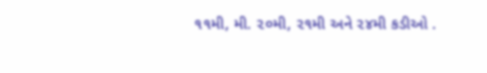૧૧મી, મી. ૨૦મી, ૨૧મી અને ૨૪મી કડીઓ .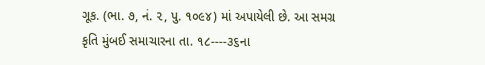ગૂક. (ભા. ૭, નં. ૨, પુ. ૧૦૯૪) માં અપાયેલી છે. આ સમગ્ર કૃતિ મુંબઈ સમાચારના તા. ૧૮----૩૬ના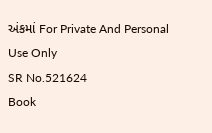અંકમાં For Private And Personal Use Only
SR No.521624
Book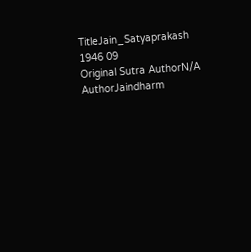TitleJain_Satyaprakash 1946 09
Original Sutra AuthorN/A
AuthorJaindharm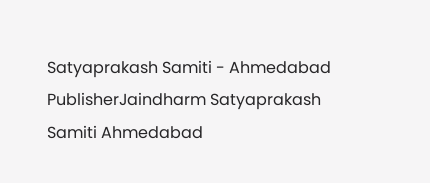Satyaprakash Samiti - Ahmedabad
PublisherJaindharm Satyaprakash Samiti Ahmedabad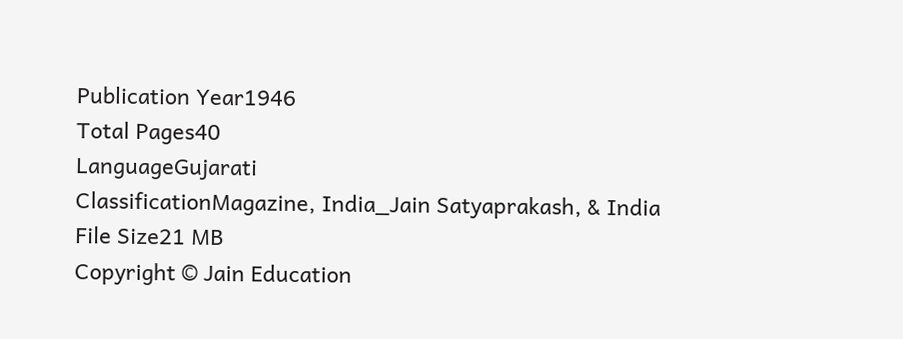Publication Year1946
Total Pages40
LanguageGujarati
ClassificationMagazine, India_Jain Satyaprakash, & India
File Size21 MB
Copyright © Jain Education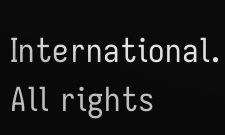International. All rights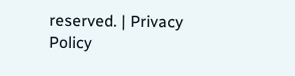reserved. | Privacy Policy